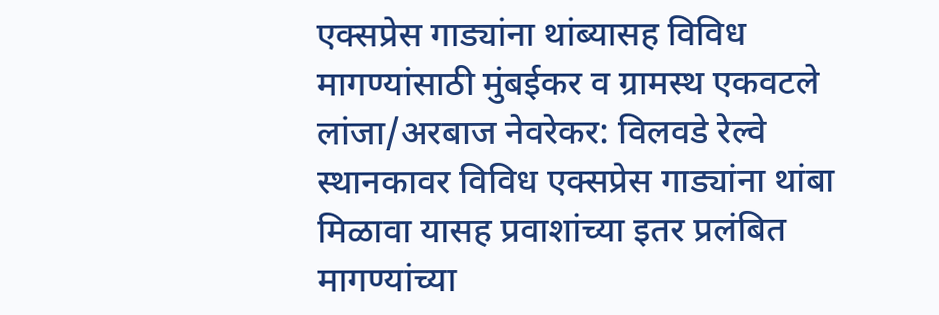एक्सप्रेस गाड्यांना थांब्यासह विविध मागण्यांसाठी मुंबईकर व ग्रामस्थ एकवटले
लांजा/अरबाज नेवरेकर: विलवडे रेल्वे स्थानकावर विविध एक्सप्रेस गाड्यांना थांबा मिळावा यासह प्रवाशांच्या इतर प्रलंबित मागण्यांच्या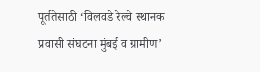पूर्ततेसाठी ‘विलवडे रेल्वे स्थानक प्रवासी संघटना मुंबई व ग्रामीण’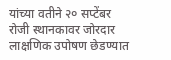यांच्या वतीने २० सप्टेंबर रोजी स्थानकावर जोरदार लाक्षणिक उपोषण छेडण्यात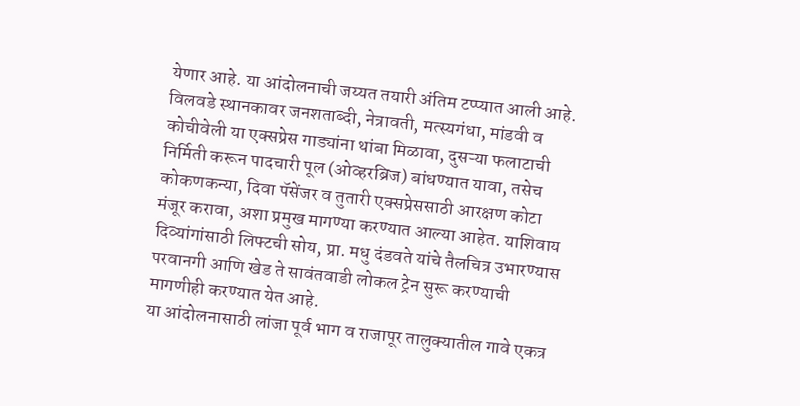येणार आहे. या आंदोलनाची जय्यत तयारी अंतिम टप्प्यात आली आहे.
विलवडे स्थानकावर जनशताब्दी, नेत्रावती, मत्स्यगंधा, मांडवी व कोचीवेली या एक्सप्रेस गाड्यांना थांबा मिळावा, दुसऱ्या फलाटाची निर्मिती करून पादचारी पूल (ओव्हरब्रिज) बांधण्यात यावा, तसेच कोकणकन्या, दिवा पॅसेंजर व तुतारी एक्सप्रेससाठी आरक्षण कोटा मंजूर करावा, अशा प्रमुख मागण्या करण्यात आल्या आहेत. याशिवाय दिव्यांगांसाठी लिफ्टची सोय, प्रा. मधु दंडवते यांचे तैलचित्र उभारण्यास परवानगी आणि खेड ते सावंतवाडी लोकल ट्रेन सुरू करण्याची मागणीही करण्यात येत आहे.
या आंदोलनासाठी लांजा पूर्व भाग व राजापूर तालुक्यातील गावे एकत्र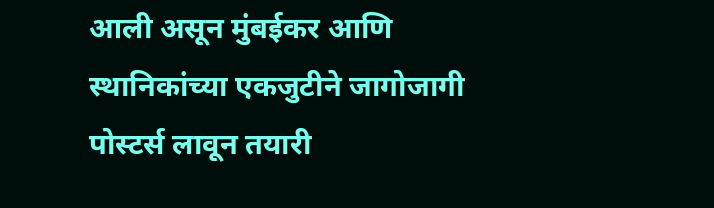आली असून मुंबईकर आणि स्थानिकांच्या एकजुटीने जागोजागी पोस्टर्स लावून तयारी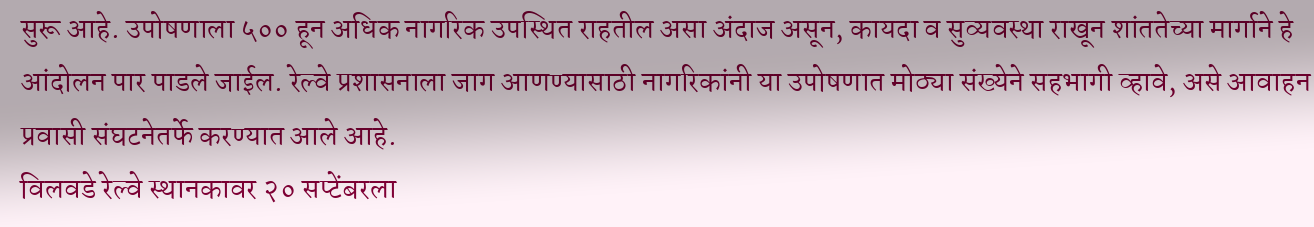सुरू आहे. उपोषणाला ५०० हून अधिक नागरिक उपस्थित राहतील असा अंदाज असून, कायदा व सुव्यवस्था राखून शांततेच्या मार्गाने हे आंदोलन पार पाडले जाईल. रेल्वे प्रशासनाला जाग आणण्यासाठी नागरिकांनी या उपोषणात मोठ्या संख्येने सहभागी व्हावे, असे आवाहन प्रवासी संघटनेतर्फे करण्यात आले आहे.
विलवडे रेल्वे स्थानकावर २० सप्टेंबरला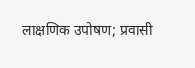लाक्षणिक उपोषण; प्रवासी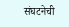संघटनेची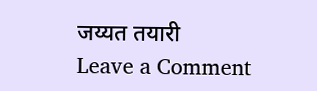जय्यत तयारी
Leave a Comment